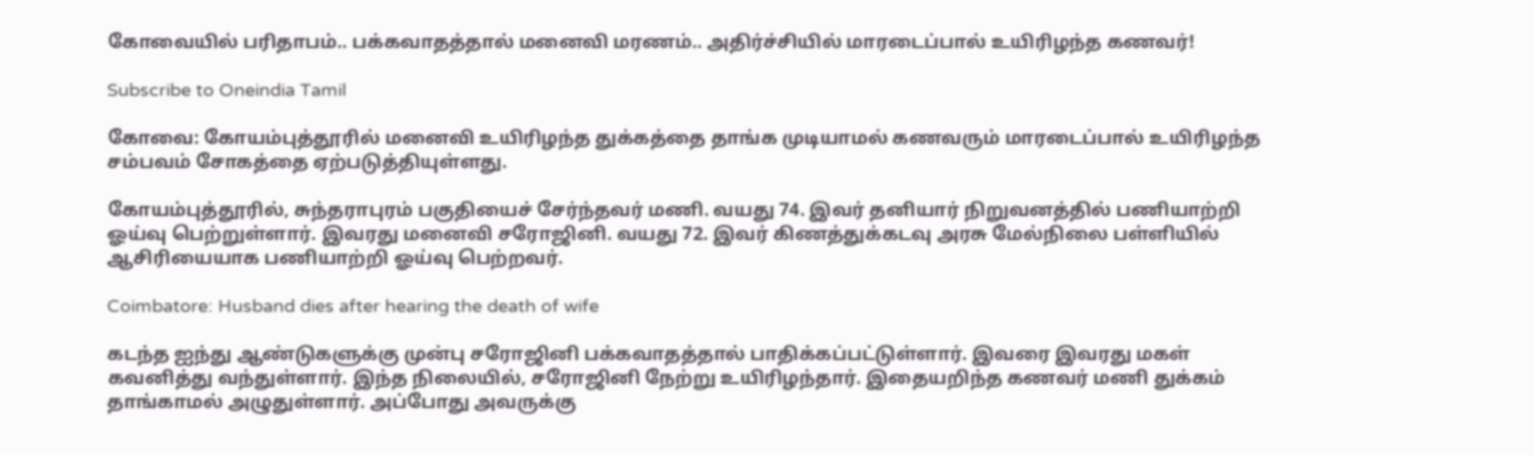கோவையில் பரிதாபம்.. பக்கவாதத்தால் மனைவி மரணம்.. அதிர்ச்சியில் மாரடைப்பால் உயிரிழந்த கணவர்!

Subscribe to Oneindia Tamil

கோவை: கோயம்புத்தூரில் மனைவி உயிரிழந்த துக்கத்தை தாங்க முடியாமல் கணவரும் மாரடைப்பால் உயிரிழந்த சம்பவம் சோகத்தை ஏற்படுத்தியுள்ளது.

கோயம்புத்தூரில், சுந்தராபுரம் பகுதியைச் சேர்ந்தவர் மணி. வயது 74. இவர் தனியார் நிறுவனத்தில் பணியாற்றி ஓய்வு பெற்றுள்ளார். இவரது மனைவி சரோஜினி. வயது 72. இவர் கிணத்துக்கடவு அரசு மேல்நிலை பள்ளியில் ஆசிரியையாக பணியாற்றி ஓய்வு பெற்றவர்.

Coimbatore: Husband dies after hearing the death of wife

கடந்த ஐந்து ஆண்டுகளுக்கு முன்பு சரோஜினி பக்கவாதத்தால் பாதிக்கப்பட்டுள்ளார். இவரை இவரது மகள் கவனித்து வந்துள்ளார். இந்த நிலையில், சரோஜினி நேற்று உயிரிழந்தார். இதையறிந்த கணவர் மணி துக்கம் தாங்காமல் அழுதுள்ளார். அப்போது அவருக்கு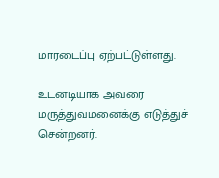மாரடைப்பு ஏற்பட்டுள்ளது.

உடனடியாக அவரை மருத்துவமனைக்கு எடுத்துச் சென்றனர்.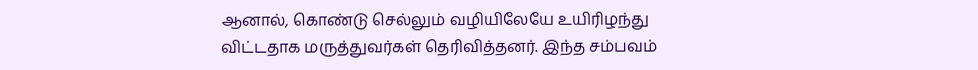ஆனால், கொண்டு செல்லும் வழியிலேயே உயிரிழந்து விட்டதாக மருத்துவர்கள் தெரிவித்தனர். இந்த சம்பவம்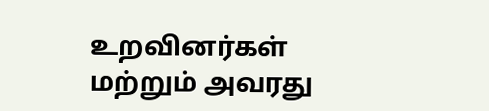உறவினர்கள் மற்றும் அவரது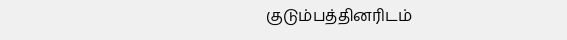குடும்பத்தினரிடம்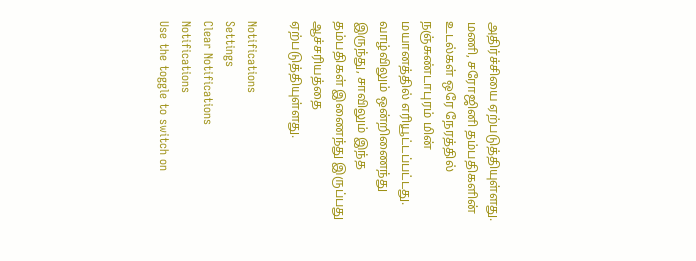அதிர்ச்சியை ஏற்படுத்தியுள்ளது. மணி, சரோஜினி தம்பதிகளின் உடல்கள் ஒரே நேரத்தில் நஞ்சுண்டாபுரம் மின் மயானத்தில் எரியூட்டப்பட்டது. வாழ்விலும் ஒன்றிணைந்து இருந்து, சாவிலும் இந்த தம்பதிகள் இணைந்து இருப்பது ஆச்சரியத்தை ஏற்படுத்தியுள்ளது.

Notifications
Settings
Clear Notifications
Notifications
Use the toggle to switch on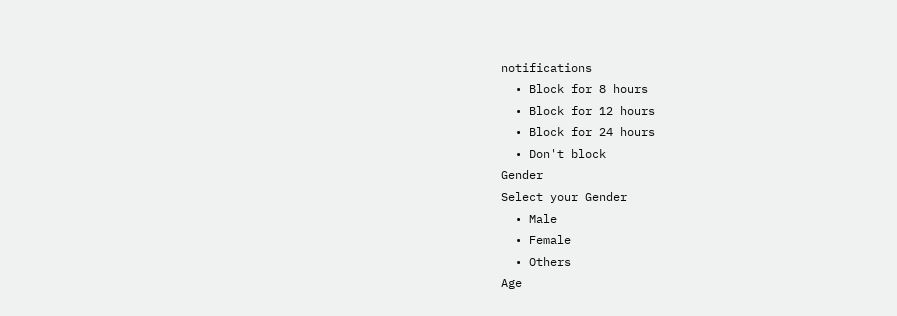notifications
  • Block for 8 hours
  • Block for 12 hours
  • Block for 24 hours
  • Don't block
Gender
Select your Gender
  • Male
  • Female
  • Others
Age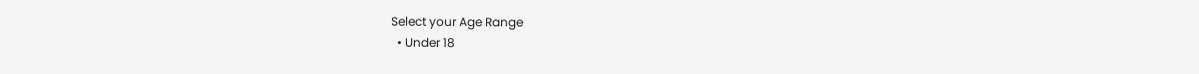Select your Age Range
  • Under 18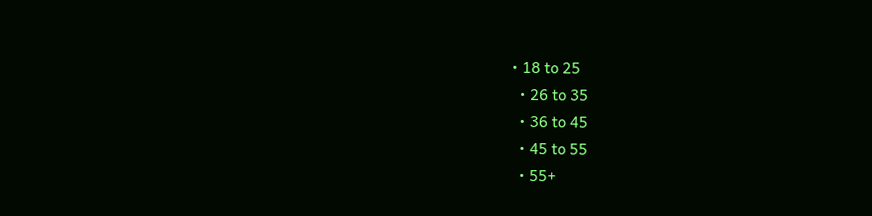• 18 to 25
  • 26 to 35
  • 36 to 45
  • 45 to 55
  • 55+